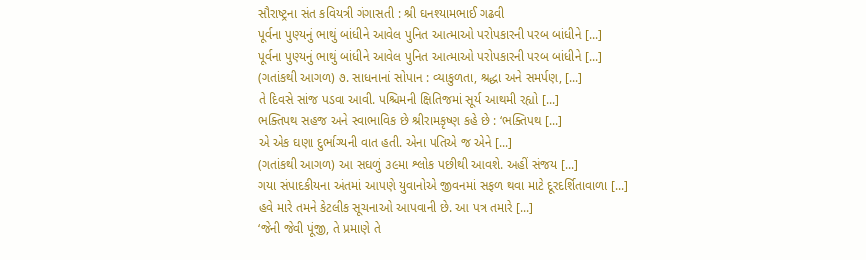સૌરાષ્ટ્રના સંત કવિયત્રી ગંગાસતી : શ્રી ઘનશ્યામભાઈ ગઢવી
પૂર્વના પુણ્યનું ભાથું બાંધીને આવેલ પુનિત આત્માઓ પરોપકારની પરબ બાંધીને [...]
પૂર્વના પુણ્યનું ભાથું બાંધીને આવેલ પુનિત આત્માઓ પરોપકારની પરબ બાંધીને [...]
(ગતાંકથી આગળ) ૭. સાધનાનાં સોપાન : વ્યાકુળતા, શ્રદ્ધા અને સમર્પણ, [...]
તે દિવસે સાંજ પડવા આવી. પશ્ચિમની ક્ષિતિજમાં સૂર્ય આથમી રહ્યો [...]
ભક્તિપથ સહજ અને સ્વાભાવિક છે શ્રીરામકૃષ્ણ કહે છે : ‘ભક્તિપથ [...]
એ એક ઘણા દુર્ભાગ્યની વાત હતી. એના પતિએ જ એને [...]
(ગતાંકથી આગળ) આ સઘળું ૩૯મા શ્લોક પછીથી આવશે. અહીં સંજય [...]
ગયા સંપાદકીયના અંતમાં આપણે યુવાનોએ જીવનમાં સફળ થવા માટે દૂરદર્શિતાવાળા [...]
હવે મારે તમને કેટલીક સૂચનાઓ આપવાની છે. આ પત્ર તમારે [...]
‘જેની જેવી પૂંજી, તે પ્રમાણે તે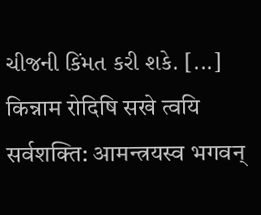ચીજની કિંમત કરી શકે. [...]
किन्नाम रोदिषि सखे त्वयि सर्वशक्ति: आमन्त्रयस्व भगवन्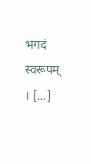भगदं स्वरूपम् । [...]